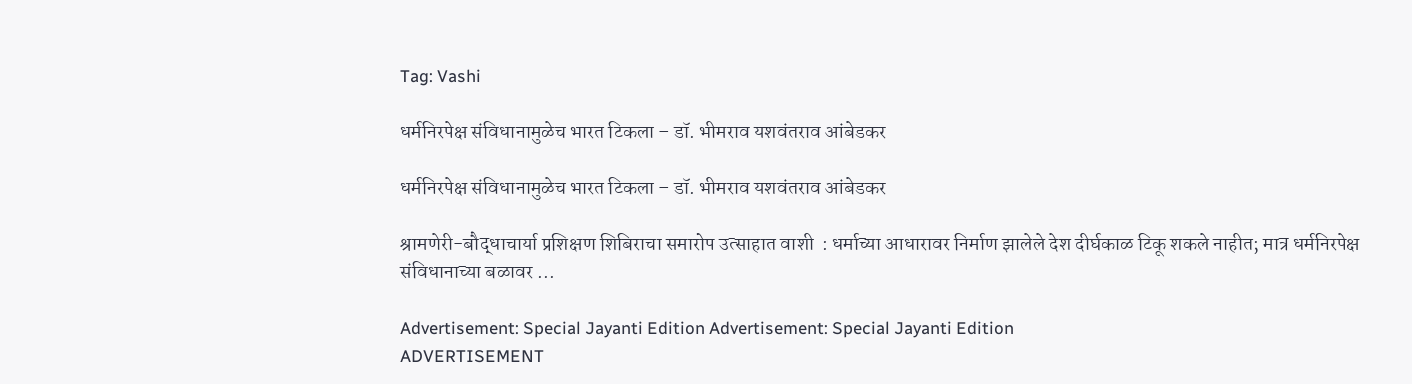Tag: Vashi

धर्मनिरपेक्ष संविधानामुळेच भारत टिकला – डॉ. भीमराव यशवंतराव आंबेडकर

धर्मनिरपेक्ष संविधानामुळेच भारत टिकला – डॉ. भीमराव यशवंतराव आंबेडकर

श्रामणेरी-बौद्धाचार्या प्रशिक्षण शिबिराचा समारोप उत्साहात वाशी  : धर्माच्या आधारावर निर्माण झालेले देश दीर्घकाळ टिकू शकले नाहीत; मात्र धर्मनिरपेक्ष संविधानाच्या बळावर ...

Advertisement: Special Jayanti Edition Advertisement: Special Jayanti Edition
ADVERTISEMENT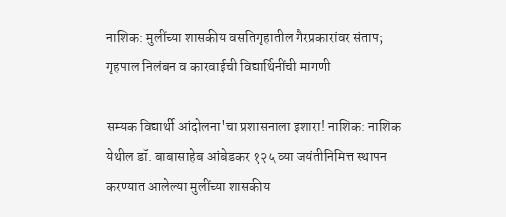नाशिक: मुलींच्या शासकीय वसतिगृहातील गैरप्रकारांवर संताप; गृहपाल निलंबन व कारवाईची विद्यार्थिनींची मागणी

सम्यक विद्यार्थी आंदोलना'चा प्रशासनाला इशारा! नाशिक: नाशिक येथील डॉ. बाबासाहेब आंबेडकर १२५ व्या जयंतीनिमित्त स्थापन करण्यात आलेल्या मुलींच्या शासकीय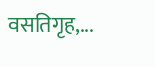वसतिगृह,...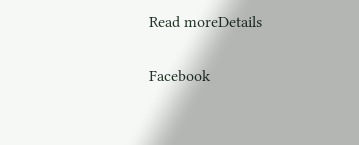Read moreDetails

Facebook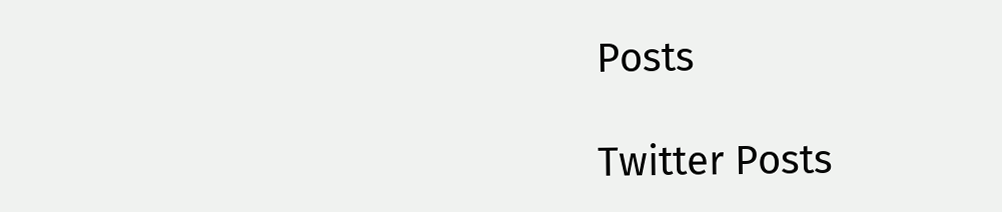Posts

Twitter Posts